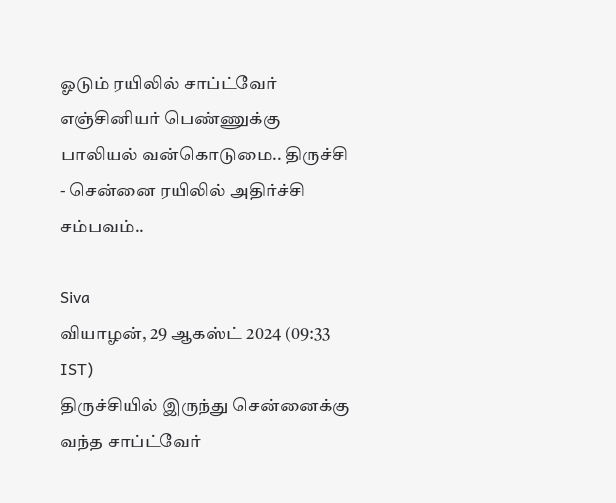ஓடும் ரயிலில் சாப்ட்வேர் எஞ்சினியர் பெண்ணுக்கு பாலியல் வன்கொடுமை.. திருச்சி - சென்னை ரயிலில் அதிர்ச்சி சம்பவம்..

Siva
வியாழன், 29 ஆகஸ்ட் 2024 (09:33 IST)
திருச்சியில் இருந்து சென்னைக்கு வந்த சாப்ட்வேர்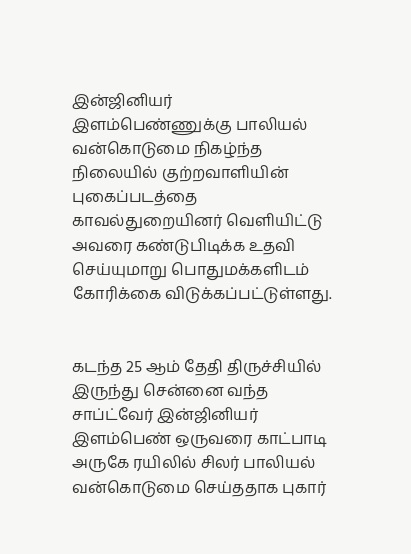இன்ஜினியர் இளம்பெண்ணுக்கு பாலியல் வன்கொடுமை நிகழ்ந்த நிலையில் குற்றவாளியின் புகைப்படத்தை காவல்துறையினர் வெளியிட்டு அவரை கண்டுபிடிக்க உதவி செய்யுமாறு பொதுமக்களிடம் கோரிக்கை விடுக்கப்பட்டுள்ளது.


கடந்த 25 ஆம் தேதி திருச்சியில் இருந்து சென்னை வந்த சாப்ட்வேர் இன்ஜினியர் இளம்பெண் ஒருவரை காட்பாடி அருகே ரயிலில் சிலர் பாலியல் வன்கொடுமை செய்ததாக புகார்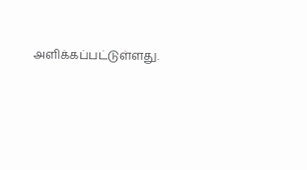அளிக்கப்பட்டுள்ளது.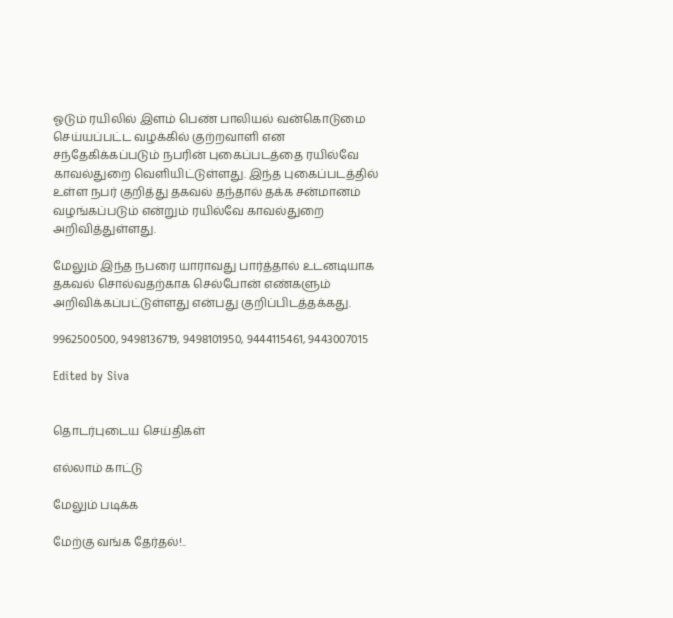ஓடும் ரயிலில் இளம் பெண் பாலியல் வன்கொடுமை செய்யப்பட்ட வழக்கில் குற்றவாளி என சந்தேகிக்கப்படும் நபரின் புகைப்படத்தை ரயில்வே காவல்துறை வெளியிட்டுள்ளது. இந்த புகைப்படத்தில் உள்ள நபர் குறித்து தகவல் தந்தால் தக்க சன்மானம் வழங்கப்படும் என்றும் ரயில்வே காவல்துறை அறிவித்துள்ளது.

மேலும் இந்த நபரை யாராவது பார்த்தால் உடனடியாக தகவல் சொல்வதற்காக செல்போன் எண்களும் அறிவிக்கப்பட்டுள்ளது என்பது குறிப்பிடத்தக்கது.

9962500500, 9498136719, 9498101950, 9444115461, 9443007015

Edited by Siva


தொடர்புடைய செய்திகள்

எல்லாம் காட்டு

மேலும் படிக்க

மேற்கு வங்க தேர்தல்!..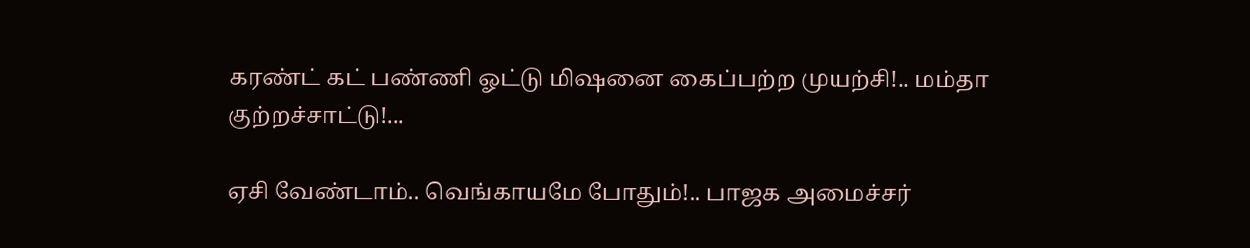கரண்ட் கட் பண்ணி ஓட்டு மிஷனை கைப்பற்ற முயற்சி!.. மம்தா குற்றச்சாட்டு!...

ஏசி வேண்டாம்.. வெங்காயமே போதும்!.. பாஜக அமைச்சர்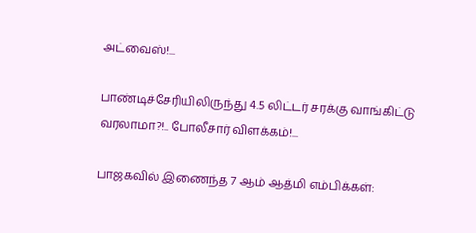அட்வைஸ்!...

பாண்டிச்சேரியிலிருந்து 4.5 லிட்டர் சரக்கு வாங்கிட்டு வரலாமா?!.. போலீசார் விளக்கம்!...

பாஜகவில் இணைந்த 7 ஆம் ஆத்மி எம்பிக்கள்: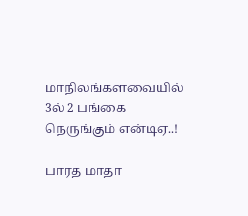மாநிலங்களவையில் 3ல் 2 பங்கை நெருங்கும் என்டிஏ..!

பாரத மாதா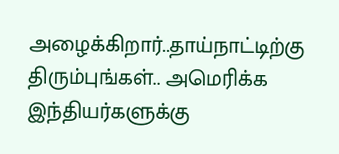அழைக்கிறார்..தாய்நாட்டிற்கு திரும்புங்கள்.. அமெரிக்க இந்தியர்களுக்கு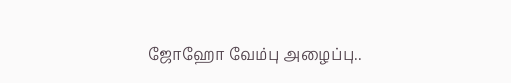ஜோஹோ வேம்பு அழைப்பு..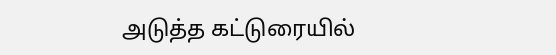அடுத்த கட்டுரையில்